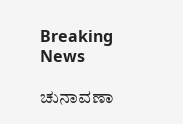Breaking News

ಚುನಾವಣಾ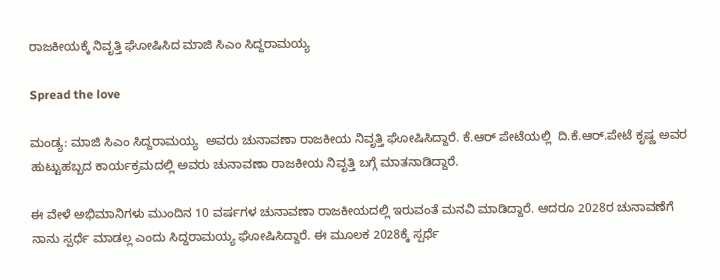ರಾಜಕೀಯಕ್ಕೆ ನಿವೃತ್ತಿ ಘೋಷಿಸಿದ ಮಾಜಿ ಸಿಎಂ ಸಿದ್ದರಾಮಯ್ಯ

Spread the love

ಮಂಡ್ಯ: ಮಾಜಿ ಸಿಎಂ ಸಿದ್ದರಾಮಯ್ಯ  ಅವರು ಚುನಾವಣಾ ರಾಜಕೀಯ ನಿವೃತ್ತಿ ಘೋಷಿಸಿದ್ದಾರೆ. ಕೆ.ಆರ್‌ ಪೇಟೆಯಲ್ಲಿ  ದಿ.ಕೆ.ಆರ್.ಪೇಟೆ ಕೃಷ್ಣ ಅವರ ಹುಟ್ಟುಹಬ್ಬದ ಕಾರ್ಯಕ್ರಮದಲ್ಲಿ ಅವರು ಚುನಾವಣಾ ರಾಜಕೀಯ ನಿವೃತ್ತಿ ಬಗ್ಗೆ ಮಾತನಾಡಿದ್ದಾರೆ.

ಈ ವೇಳೆ ಅಭಿಮಾನಿಗಳು ಮುಂದಿನ 10 ವರ್ಷಗಳ ಚುನಾವಣಾ ರಾಜಕೀಯದಲ್ಲಿ ಇರುವಂತೆ ಮನವಿ ಮಾಡಿದ್ದಾರೆ. ಆದರೂ 2028ರ ಚುನಾವಣೆಗೆ ನಾನು ಸ್ಪರ್ಧೆ ಮಾಡಲ್ಲ ಎಂದು ಸಿದ್ದರಾಮಯ್ಯ ಘೋಷಿಸಿದ್ದಾರೆ. ಈ ಮೂಲಕ 2028ಕ್ಕೆ ಸ್ಪರ್ಧೆ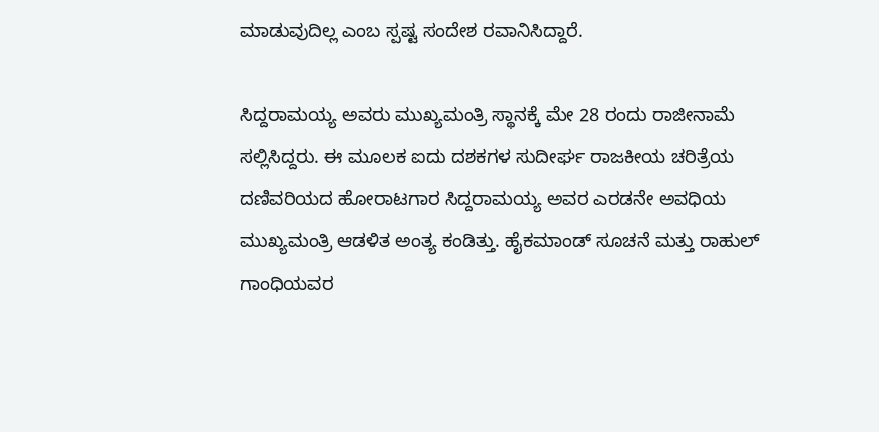ಮಾಡುವುದಿಲ್ಲ ಎಂಬ ಸ್ಪಷ್ಟ ಸಂದೇಶ ರವಾನಿಸಿದ್ದಾರೆ.

ಸಿದ್ದರಾಮಯ್ಯ ಅವರು ಮುಖ್ಯಮಂತ್ರಿ ಸ್ಥಾನಕ್ಕೆ ಮೇ 28 ರಂದು ರಾಜೀನಾಮೆ ಸಲ್ಲಿಸಿದ್ದರು. ಈ ಮೂಲಕ ಐದು ದಶಕಗಳ ಸುದೀರ್ಘ ರಾಜಕೀಯ ಚರಿತ್ರೆಯ ದಣಿವರಿಯದ ಹೋರಾಟಗಾರ ಸಿದ್ದರಾಮಯ್ಯ ಅವರ ಎರಡನೇ ಅವಧಿಯ ಮುಖ್ಯಮಂತ್ರಿ ಆಡಳಿತ ಅಂತ್ಯ ಕಂಡಿತ್ತು. ಹೈಕಮಾಂಡ್ ಸೂಚನೆ ಮತ್ತು ರಾಹುಲ್ ಗಾಂಧಿಯವರ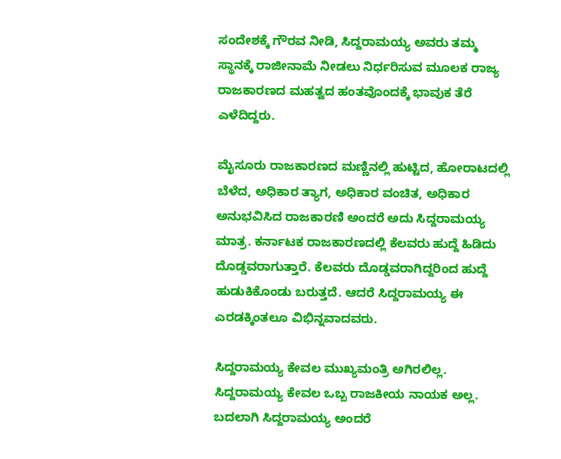ಸಂದೇಶಕ್ಕೆ ಗೌರವ ನೀಡಿ, ಸಿದ್ದರಾಮಯ್ಯ ಅವರು ತಮ್ಮ ಸ್ಥಾನಕ್ಕೆ ರಾಜೀನಾಮೆ ನೀಡಲು ನಿರ್ಧರಿಸುವ ಮೂಲಕ ರಾಜ್ಯ ರಾಜಕಾರಣದ ಮಹತ್ವದ ಹಂತವೊಂದಕ್ಕೆ ಭಾವುಕ ತೆರೆ ಎಳೆದಿದ್ದರು.

ಮೈಸೂರು ರಾಜಕಾರಣದ ಮಣ್ಣಿನಲ್ಲಿ ಹುಟ್ಟಿದ, ಹೋರಾಟದಲ್ಲಿ ಬೆಳೆದ, ಅಧಿಕಾರ ತ್ಯಾಗ, ಅಧಿಕಾರ ವಂಚಿತ, ಅಧಿಕಾರ ಅನುಭವಿಸಿದ ರಾಜಕಾರಣಿ ಅಂದರೆ ಅದು ಸಿದ್ದರಾಮಯ್ಯ ಮಾತ್ರ. ಕರ್ನಾಟಕ ರಾಜಕಾರಣದಲ್ಲಿ ಕೆಲವರು ಹುದ್ದೆ ಹಿಡಿದು ದೊಡ್ಡವರಾಗುತ್ತಾರೆ. ಕೆಲವರು ದೊಡ್ಡವರಾಗಿದ್ದರಿಂದ ಹುದ್ದೆ ಹುಡುಕಿಕೊಂಡು ಬರುತ್ತದೆ. ಆದರೆ ಸಿದ್ದರಾಮಯ್ಯ ಈ ಎರಡಕ್ಕಿಂತಲೂ ವಿಭಿನ್ನವಾದವರು.

ಸಿದ್ದರಾಮಯ್ಯ ಕೇವಲ ಮುಖ್ಯಮಂತ್ರಿ ಅಗಿರಲಿಲ್ಲ. ಸಿದ್ದರಾಮಯ್ಯ ಕೇವಲ ಒಬ್ಬ ರಾಜಕೀಯ ನಾಯಕ ಅಲ್ಲ. ಬದಲಾಗಿ ಸಿದ್ದರಾಮಯ್ಯ ಅಂದರೆ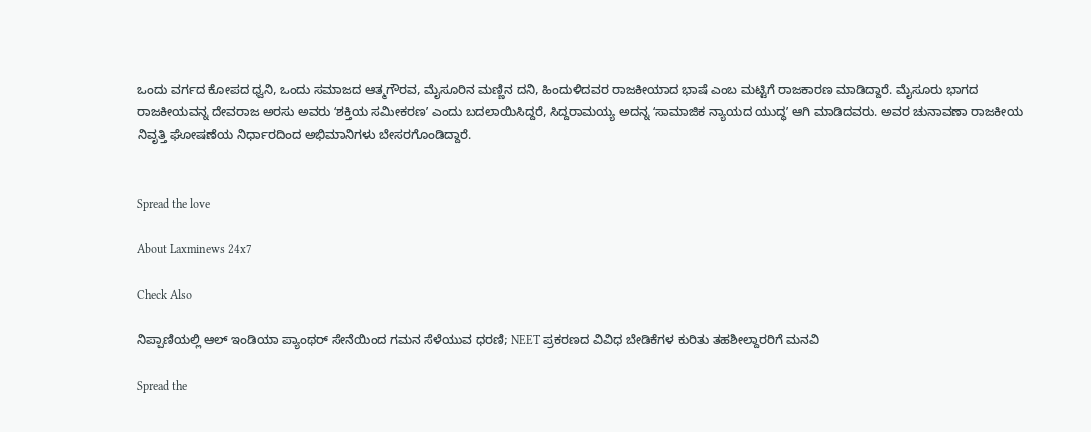ಒಂದು ವರ್ಗದ ಕೋಪದ ಧ್ವನಿ, ಒಂದು ಸಮಾಜದ ಆತ್ಮಗೌರವ, ಮೈಸೂರಿನ ಮಣ್ಣಿನ ದನಿ, ಹಿಂದುಳಿದವರ ರಾಜಕೀಯಾದ ಭಾಷೆ ಎಂಬ ಮಟ್ಟಿಗೆ ರಾಜಕಾರಣ ಮಾಡಿದ್ದಾರೆ. ಮೈಸೂರು ಭಾಗದ ರಾಜಕೀಯವನ್ನ ದೇವರಾಜ ಅರಸು ಅವರು ʻಶಕ್ತಿಯ ಸಮೀಕರಣʼ ಎಂದು ಬದಲಾಯಿಸಿದ್ದರೆ, ಸಿದ್ದರಾಮಯ್ಯ ಅದನ್ನ ʻಸಾಮಾಜಿಕ ನ್ಯಾಯದ ಯುದ್ಧʼ ಆಗಿ ಮಾಡಿದವರು. ಅವರ ಚುನಾವಣಾ ರಾಜಕೀಯ ನಿವೃತ್ತಿ ಘೋಷಣೆಯ ನಿರ್ಧಾರದಿಂದ ಅಭಿಮಾನಿಗಳು ಬೇಸರಗೊಂಡಿದ್ದಾರೆ.


Spread the love

About Laxminews 24x7

Check Also

ನಿಪ್ಪಾಣಿಯಲ್ಲಿ ಆಲ್ ಇಂಡಿಯಾ ಪ್ಯಾಂಥರ್ ಸೇನೆಯಿಂದ ಗಮನ ಸೆಳೆಯುವ ಧರಣಿ; NEET ಪ್ರಕರಣದ ವಿವಿಧ ಬೇಡಿಕೆಗಳ ಕುರಿತು ತಹಶೀಲ್ದಾರರಿಗೆ ಮನವಿ

Spread the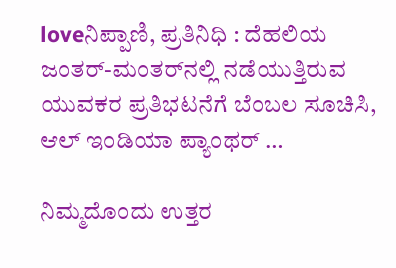loveನಿಪ್ಪಾಣಿ, ಪ್ರತಿನಿಧಿ : ದೆಹಲಿಯ ಜಂತರ್-ಮಂತರ್‌ನಲ್ಲಿ ನಡೆಯುತ್ತಿರುವ ಯುವಕರ ಪ್ರತಿಭಟನೆಗೆ ಬೆಂಬಲ ಸೂಚಿಸಿ, ಆಲ್ ಇಂಡಿಯಾ ಪ್ಯಾಂಥರ್ …

ನಿಮ್ಮದೊಂದು ಉತ್ತರ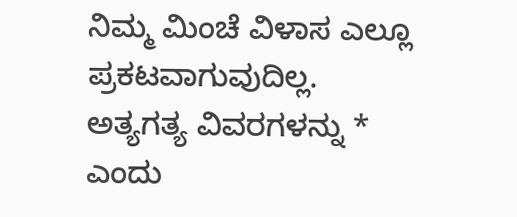ನಿಮ್ಮ ಮಿಂಚೆ ವಿಳಾಸ ಎಲ್ಲೂ ಪ್ರಕಟವಾಗುವುದಿಲ್ಲ. ಅತ್ಯಗತ್ಯ ವಿವರಗಳನ್ನು * ಎಂದು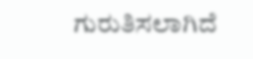ಗುರುತಿಸಲಾಗಿದೆ